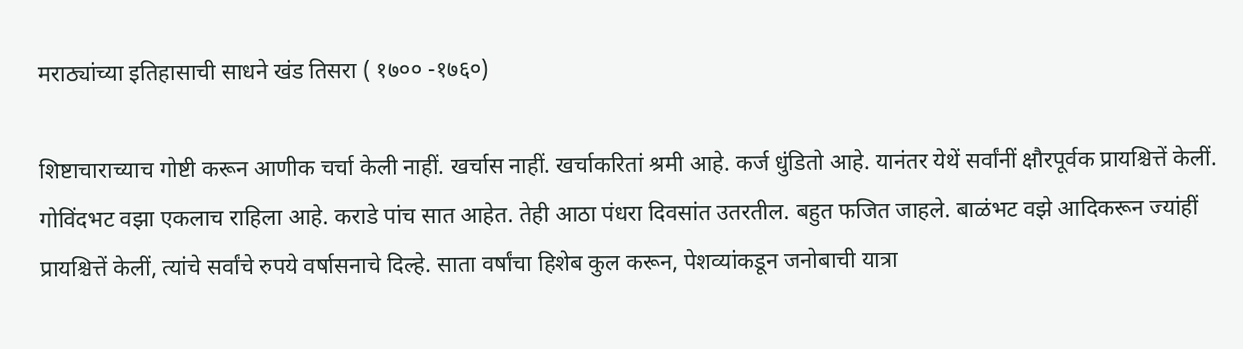मराठ्यांच्या इतिहासाची साधने खंड तिसरा ( १७०० -१७६०)

शिष्टाचाराच्याच गोष्टी करून आणीक चर्चा केली नाहीं. खर्चास नाहीं. खर्चाकरितां श्रमी आहे. कर्ज धुंडितो आहे. यानंतर येथें सर्वांनीं क्षौरपूर्वक प्रायश्चित्तें केलीं. गोविंदभट वझा एकलाच राहिला आहे. कराडे पांच सात आहेत. तेही आठा पंधरा दिवसांत उतरतील. बहुत फजित जाहले. बाळंभट वझे आदिकरून ज्यांहीं प्रायश्चित्तें केलीं, त्यांचे सर्वांचे रुपये वर्षासनाचे दिल्हे. साता वर्षांचा हिशेब कुल करून, पेशव्यांकडून जनोबाची यात्रा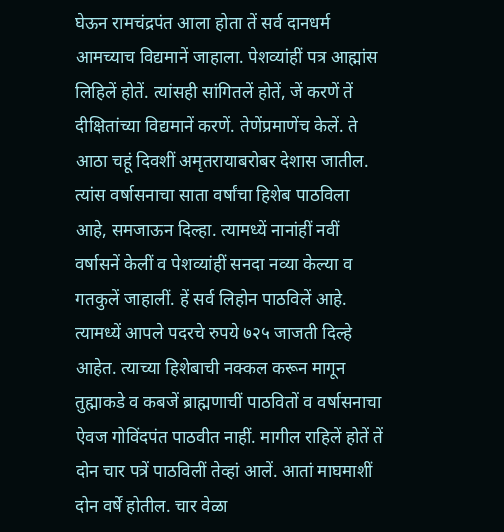घेऊन रामचंद्रपंत आला होता तें सर्व दानधर्म आमच्याच विद्यमानें जाहाला. पेशव्यांहीं पत्र आह्मांस लिहिलें होतें. त्यांसही सांगितलें होतें, जें करणें तें दीक्षितांच्या विद्यमानें करणें. तेणेंप्रमाणेंच केलें. ते आठा चहूं दिवशीं अमृतरायाबरोबर देशास जातील. त्यांस वर्षासनाचा साता वर्षांचा हिशेब पाठविला आहे, समजाऊन दिल्हा. त्यामध्यें नानांहीं नवीं वर्षासनें केलीं व पेशव्यांहीं सनदा नव्या केल्या व गतकुलें जाहालीं. हें सर्व लिहोन पाठविलें आहे. त्यामध्यें आपले पदरचे रुपये ७२५ जाजती दिल्हे आहेत. त्याच्या हिशेबाची नक्कल करून मागून तुह्माकडे व कबजें ब्राह्मणाचीं पाठवितों व वर्षासनाचा ऐवज गोविंदपंत पाठवीत नाहीं. मागील राहिलें होतें तें दोन चार पत्रें पाठविलीं तेव्हां आलें. आतां माघमाशीं दोन वर्षें होतील. चार वेळा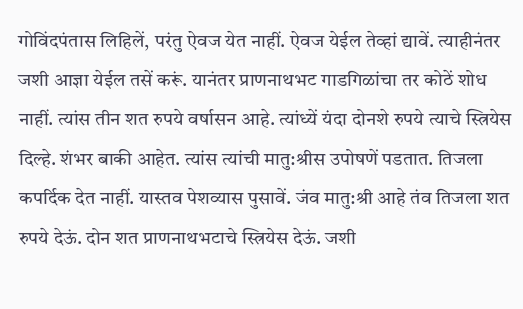गोविंदपंतास लिहिलें, परंतु ऐवज येत नाहीं. ऐवज येईल तेव्हां द्यावें. त्याहीनंतर जशी आज्ञा येईल तसें करूं. यानंतर प्राणनाथभट गाडगिळांचा तर कोठें शोध नाहीं. त्यांस तीन शत रुपये वर्षासन आहे. त्यांध्यें यंदा दोनशे रुपये त्याचे स्त्रियेस दिल्हे. शंभर बाकी आहेत. त्यांस त्यांची मातु:श्रीस उपोषणें पडतात. तिजला कपर्दिक देत नाहीं. यास्तव पेशव्यास पुसावें. जंव मातु:श्री आहे तंव तिजला शत रुपये देऊं. दोन शत प्राणनाथभटाचे स्त्रियेस देऊं. जशी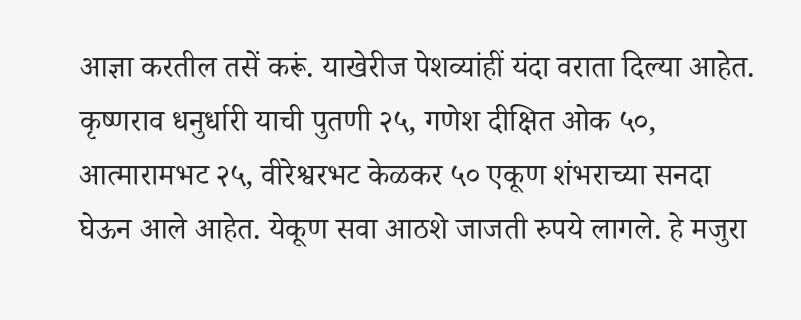आज्ञा करतील तसें करूं. याखेरीज पेशव्यांहीं यंदा वराता दिल्या आहेत. कृष्णराव धनुर्धारी याची पुतणी २५, गणेश दीक्षित ओक ५०, आत्मारामभट २५, वीरेश्वरभट केळकर ५० एकूण शंभराच्या सनदा घेऊन आले आहेत. येकूण सवा आठशे जाजती रुपये लागले. हे मजुरा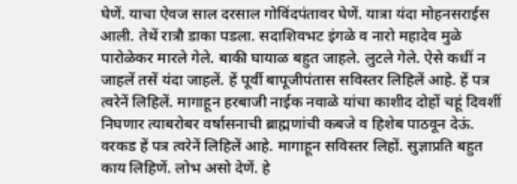घेणें. याचा ऐवज साल दरसाल गोविंदपंतावर घेणें. यात्रा यंदा मोहनसराईस आली. तेथें रात्रौ डाका पडला. सदाशिवभट इंगळे व नारो महादेव मुळे पारोळेकर मारले गेले. बाकी घायाळ बहुत जाहले. लुटले गेले. ऐसे कधीं न जाहलें तसें यंदा जाहलें. हें पूर्वी बापूजीपंतास सविस्तर लिहिलें आहे. हें पत्र त्वरेनें लिहिलें. मागाहून हरबाजी नाईक नवाळे यांचा काशीद दोहों चहूं दिवशीं निघणार त्याबरोबर वर्षासनाची ब्राह्मणांची कबजे व हिशेब पाठवून देऊं. वरकड हें पत्र त्वरेनें लिहिलें आहे. मागाहून सविस्तर लिहों. सुज्ञाप्रति बहुत काय लिहिणें. लोभ असो देणें. हे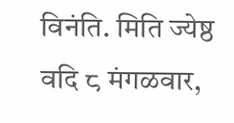विनंति. मिति ज्येष्ठ वदि ८ मंगळवार,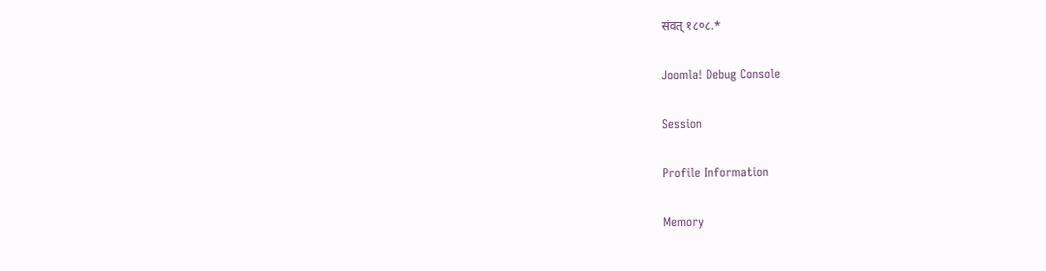संवत् १८०८.*

Joomla! Debug Console

Session

Profile Information

Memory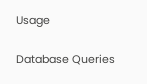Usage

Database Queries